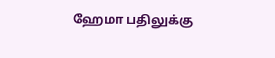ஹேமா பதிலுக்கு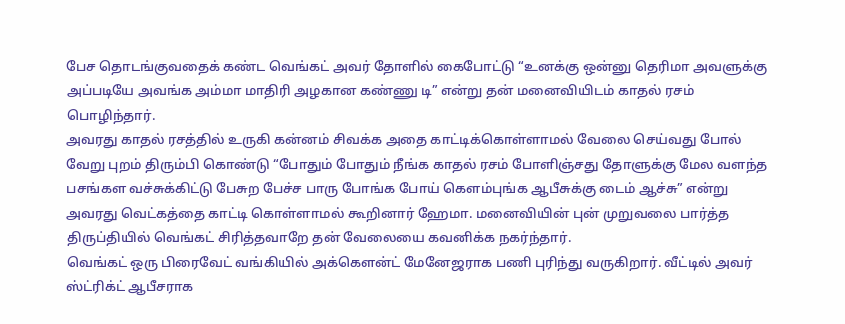பேச தொடங்குவதைக் கண்ட வெங்கட் அவர் தோளில் கைபோட்டு “உனக்கு ஒன்னு தெரிமா அவளுக்கு அப்படியே அவங்க அம்மா மாதிரி அழகான கண்ணு டி” என்று தன் மனைவியிடம் காதல் ரசம் பொழிந்தார்.
அவரது காதல் ரசத்தில் உருகி கன்னம் சிவக்க அதை காட்டிக்கொள்ளாமல் வேலை செய்வது போல் வேறு புறம் திரும்பி கொண்டு “போதும் போதும் நீங்க காதல் ரசம் போளிஞ்சது தோளுக்கு மேல வளந்த பசங்கள வச்சுக்கிட்டு பேசுற பேச்ச பாரு போங்க போய் கெளம்புங்க ஆபீசுக்கு டைம் ஆச்சு” என்று அவரது வெட்கத்தை காட்டி கொள்ளாமல் கூறினார் ஹேமா. மனைவியின் புன் முறுவலை பார்த்த திருப்தியில் வெங்கட் சிரித்தவாறே தன் வேலையை கவனிக்க நகர்ந்தார்.
வெங்கட் ஒரு பிரைவேட் வங்கியில் அக்கௌன்ட் மேனேஜராக பணி புரிந்து வருகிறார். வீட்டில் அவர் ஸ்ட்ரிக்ட் ஆபீசராக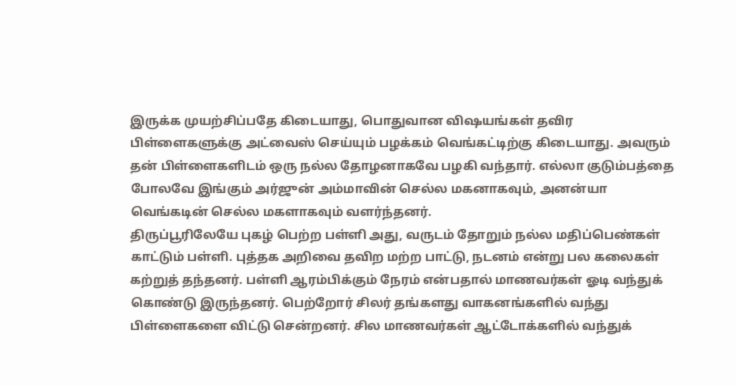இருக்க முயற்சிப்பதே கிடையாது, பொதுவான விஷயங்கள் தவிர பிள்ளைகளுக்கு அட்வைஸ் செய்யும் பழக்கம் வெங்கட்டிற்கு கிடையாது. அவரும் தன் பிள்ளைகளிடம் ஒரு நல்ல தோழனாகவே பழகி வந்தார். எல்லா குடும்பத்தை போலவே இங்கும் அர்ஜுன் அம்மாவின் செல்ல மகனாகவும், அனன்யா வெங்கடின் செல்ல மகளாகவும் வளர்ந்தனர்.
திருப்பூரிலேயே புகழ் பெற்ற பள்ளி அது, வருடம் தோறும் நல்ல மதிப்பெண்கள் காட்டும் பள்ளி. புத்தக அறிவை தவிற மற்ற பாட்டு, நடனம் என்று பல கலைகள் கற்றுத் தந்தனர். பள்ளி ஆரம்பிக்கும் நேரம் என்பதால் மாணவர்கள் ஓடி வந்துக் கொண்டு இருந்தனர். பெற்றோர் சிலர் தங்களது வாகனங்களில் வந்து பிள்ளைகளை விட்டு சென்றனர். சில மாணவர்கள் ஆட்டோக்களில் வந்துக்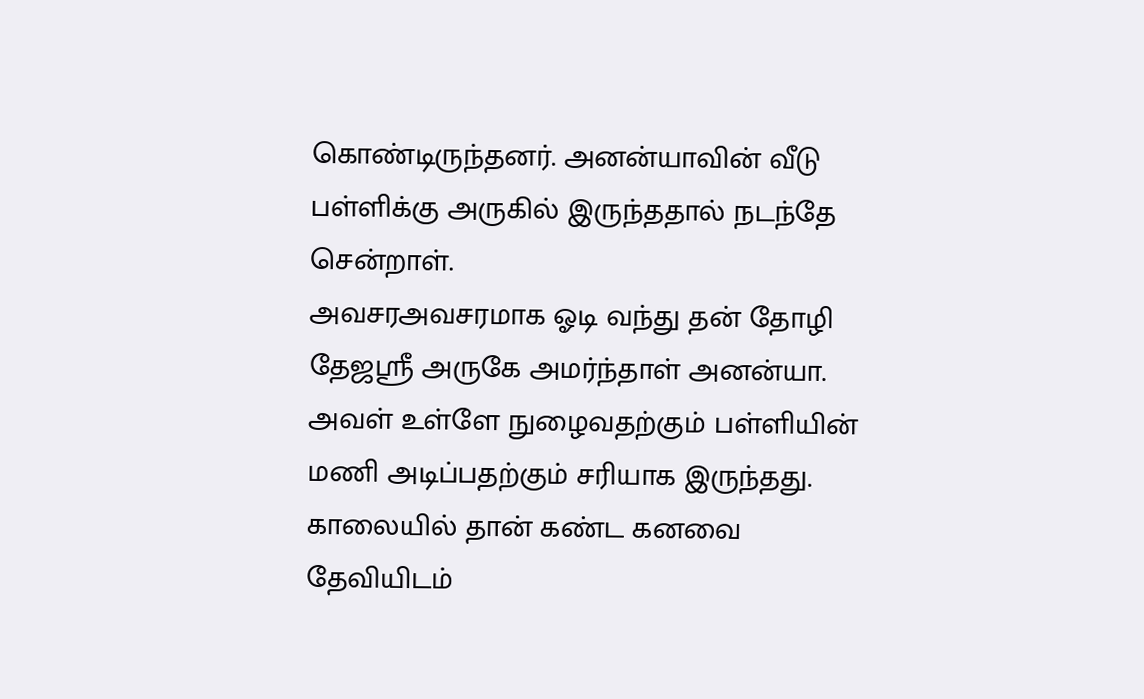கொண்டிருந்தனர். அனன்யாவின் வீடு பள்ளிக்கு அருகில் இருந்ததால் நடந்தே சென்றாள்.
அவசரஅவசரமாக ஓடி வந்து தன் தோழி தேஜஸ்ரீ அருகே அமர்ந்தாள் அனன்யா. அவள் உள்ளே நுழைவதற்கும் பள்ளியின் மணி அடிப்பதற்கும் சரியாக இருந்தது. காலையில் தான் கண்ட கனவை தேவியிடம்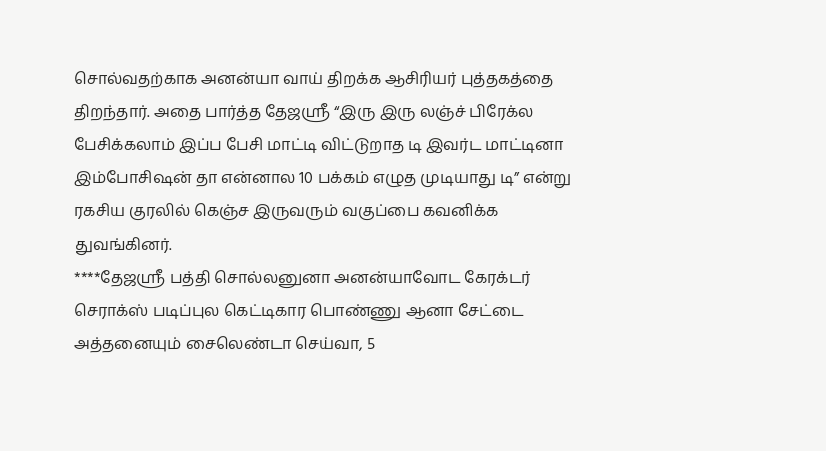சொல்வதற்காக அனன்யா வாய் திறக்க ஆசிரியர் புத்தகத்தை திறந்தார். அதை பார்த்த தேஜஸ்ரீ “இரு இரு லஞ்ச் பிரேக்ல பேசிக்கலாம் இப்ப பேசி மாட்டி விட்டுறாத டி இவர்ட மாட்டினா இம்போசிஷன் தா என்னால 10 பக்கம் எழுத முடியாது டி” என்று ரகசிய குரலில் கெஞ்ச இருவரும் வகுப்பை கவனிக்க துவங்கினர்.
****தேஜஸ்ரீ பத்தி சொல்லனுனா அனன்யாவோட கேரக்டர் செராக்ஸ் படிப்புல கெட்டிகார பொண்ணு ஆனா சேட்டை அத்தனையும் சைலெண்டா செய்வா, 5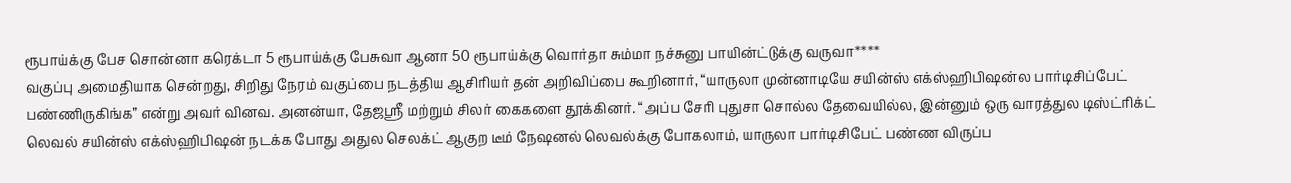ரூபாய்க்கு பேச சொன்னா கரெக்டா 5 ரூபாய்க்கு பேசுவா ஆனா 50 ரூபாய்க்கு வொர்தா சும்மா நச்சுனு பாயின்ட்டுக்கு வருவா****
வகுப்பு அமைதியாக சென்றது, சிறிது நேரம் வகுப்பை நடத்திய ஆசிரியர் தன் அறிவிப்பை கூறினார், “யாருலா முன்னாடியே சயின்ஸ் எக்ஸ்ஹிபிஷன்ல பார்டிசிப்பேட் பண்ணிருகிங்க” என்று அவர் வினவ. அனன்யா, தேஜஸ்ரீ மற்றும் சிலர் கைகளை தூக்கினர். “அப்ப சேரி புதுசா சொல்ல தேவையில்ல, இன்னும் ஒரு வாரத்துல டிஸ்ட்ரிக்ட் லெவல் சயின்ஸ் எக்ஸ்ஹிபிஷன் நடக்க போது அதுல செலக்ட் ஆகுற டீம் நேஷனல் லெவல்க்கு போகலாம், யாருலா பார்டிசிபேட் பண்ண விருப்ப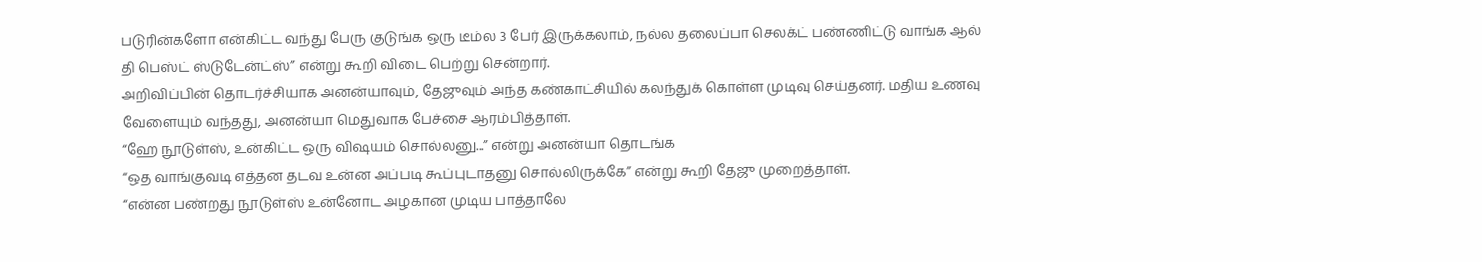படுரின்களோ என்கிட்ட வந்து பேரு குடுங்க ஒரு டீம்ல 3 பேர் இருக்கலாம், நல்ல தலைப்பா செலக்ட் பண்ணிட்டு வாங்க ஆல் தி பெஸ்ட் ஸ்டுடேன்ட்ஸ்” என்று கூறி விடை பெற்று சென்றார்.
அறிவிப்பின் தொடர்ச்சியாக அனன்யாவும், தேஜுவும் அந்த கண்காட்சியில் கலந்துக் கொள்ள முடிவு செய்தனர். மதிய உணவு வேளையும் வந்தது, அனன்யா மெதுவாக பேச்சை ஆரம்பித்தாள்.
“ஹே நூடுள்ஸ், உன்கிட்ட ஒரு விஷயம் சொல்லனு...” என்று அனன்யா தொடங்க
“ஒத வாங்குவடி எத்தன தடவ உன்ன அப்படி கூப்புடாதனு சொல்லிருக்கே” என்று கூறி தேஜு முறைத்தாள்.
“என்ன பண்றது நூடுள்ஸ் உன்னோட அழகான முடிய பாத்தாலே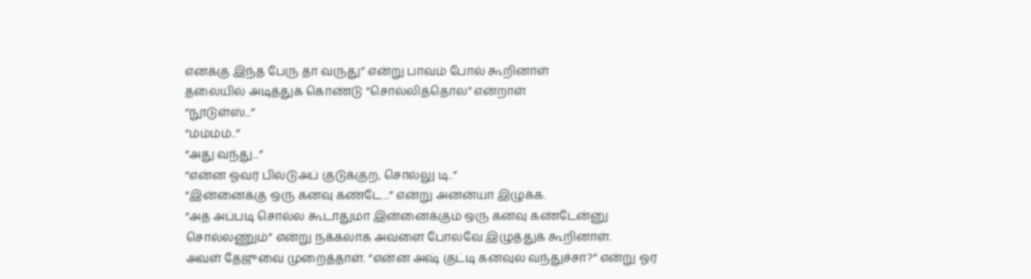எனக்கு இந்த பேரு தா வருது” என்று பாவம் போல் கூறினாள்
தலையில் அடித்துக் கொண்டு “சொல்லித்தொல” என்றாள்
“நூடுள்ஸ்...”
“ம்ம்ம்ம்..”
“அது வந்து...”
“என்ன ஓவர் பில்டுஅப் குடுக்குற, சொல்லு டி..”
“இன்னைக்கு ஒரு கனவு கண்டே...” என்று அனன்யா இழுக்க.
“அத அப்படி சொல்ல கூடாதுமா இன்னைக்கும் ஒரு கனவு கண்டேன்னு சொல்லணும்” என்று நக்கலாக அவளை போலவே இழுத்துக் கூறினாள்.
அவள் தேஜுவை முறைத்தாள். “என்ன அஷ் குட்டி கனவுல வந்துச்சா?” என்று ஓர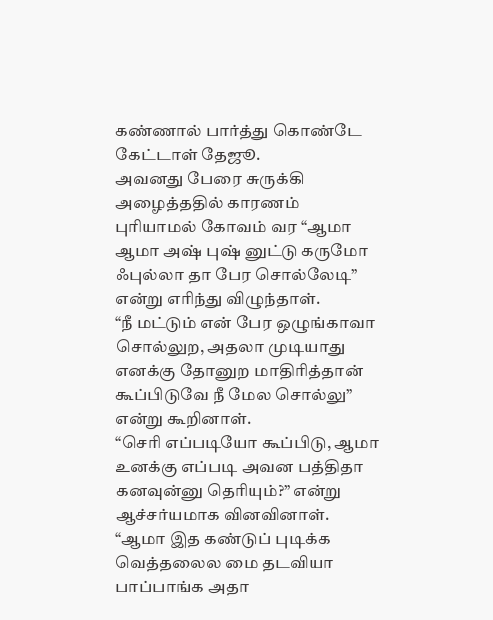கண்ணால் பார்த்து கொண்டே கேட்டாள் தேஜூ.
அவனது பேரை சுருக்கி அழைத்ததில் காரணம் புரியாமல் கோவம் வர “ஆமா ஆமா அஷ் புஷ் னுட்டு கருமோ ஃபுல்லா தா பேர சொல்லேடி” என்று எரிந்து விழுந்தாள்.
“நீ மட்டும் என் பேர ஒழுங்காவா சொல்லுற, அதலா முடியாது எனக்கு தோனுற மாதிரித்தான் கூப்பிடுவே நீ மேல சொல்லு” என்று கூறினாள்.
“செரி எப்படியோ கூப்பிடு, ஆமா உனக்கு எப்படி அவன பத்திதா கனவுன்னு தெரியும்?” என்று ஆச்சர்யமாக வினவினாள்.
“ஆமா இத கண்டுப் புடிக்க வெத்தலைல மை தடவியா பாப்பாங்க அதா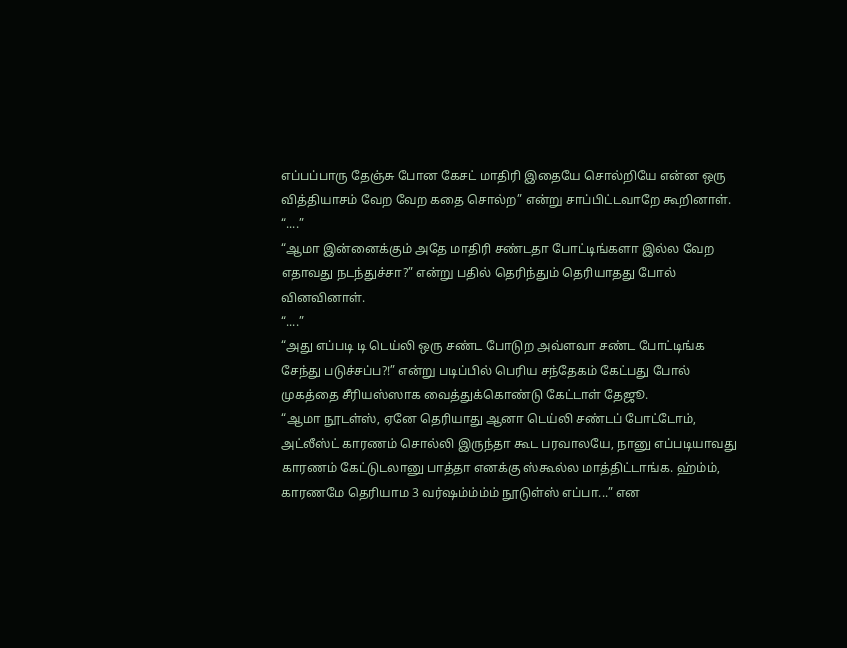எப்பப்பாரு தேஞ்சு போன கேசட் மாதிரி இதையே சொல்றியே என்ன ஒரு வித்தியாசம் வேற வேற கதை சொல்ற” என்று சாப்பிட்டவாறே கூறினாள்.
“....”
“ஆமா இன்னைக்கும் அதே மாதிரி சண்டதா போட்டிங்களா இல்ல வேற எதாவது நடந்துச்சா?” என்று பதில் தெரிந்தும் தெரியாதது போல் வினவினாள்.
“....”
“அது எப்படி டி டெய்லி ஒரு சண்ட போடுற அவ்ளவா சண்ட போட்டிங்க சேந்து படுச்சப்ப?!” என்று படிப்பில் பெரிய சந்தேகம் கேட்பது போல் முகத்தை சீரியஸ்ஸாக வைத்துக்கொண்டு கேட்டாள் தேஜூ.
“ஆமா நூடள்ஸ், ஏனே தெரியாது ஆனா டெய்லி சண்டப் போட்டோம், அட்லீஸ்ட் காரணம் சொல்லி இருந்தா கூட பரவாலயே, நானு எப்படியாவது காரணம் கேட்டுடலானு பாத்தா எனக்கு ஸ்கூல்ல மாத்திட்டாங்க. ஹ்ம்ம், காரணமே தெரியாம 3 வர்ஷம்ம்ம்ம் நூடுள்ஸ் எப்பா...” என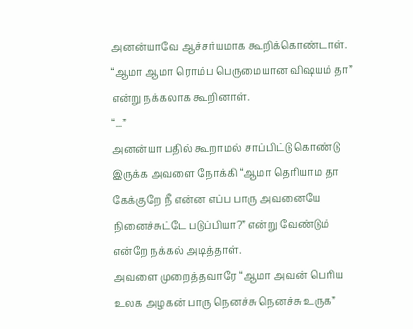அனன்யாவே ஆச்சர்யமாக கூறிக்கொண்டாள்.
“ஆமா ஆமா ரொம்ப பெருமையான விஷயம் தா” என்று நக்கலாக கூறினாள்.
“...”
அனன்யா பதில் கூறாமல் சாப்பிட்டு கொண்டு இருக்க அவளை நோக்கி “ஆமா தெரியாம தா கேக்குறே நீ என்ன எப்ப பாரு அவனையே நினைச்சுட்டே படுப்பியா?” என்று வேண்டும் என்றே நக்கல் அடித்தாள்.
அவளை முறைத்தவாரே “ஆமா அவன் பெரிய உலக அழகன் பாரு நெனச்சு நெனச்சு உருக”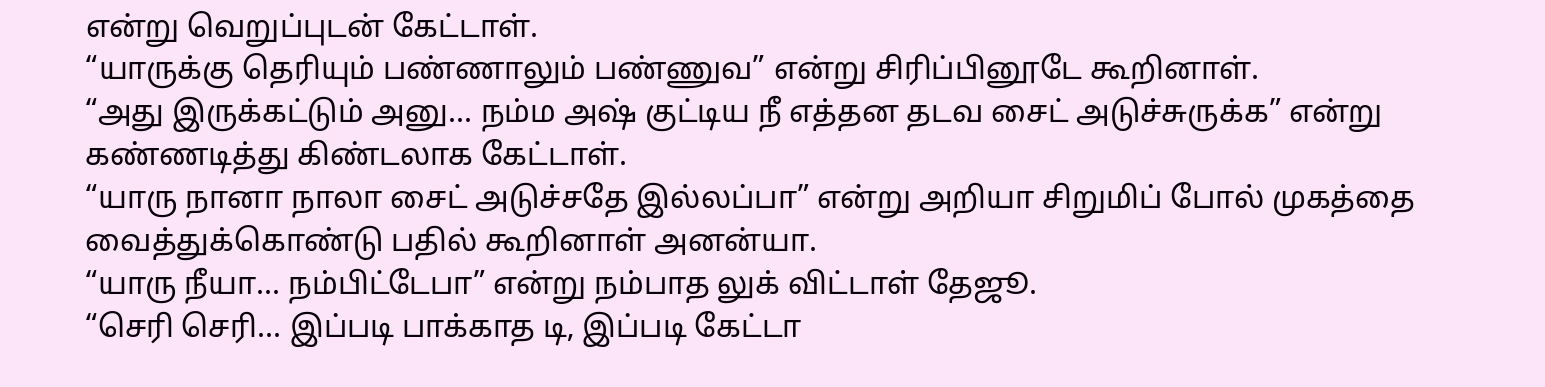என்று வெறுப்புடன் கேட்டாள்.
“யாருக்கு தெரியும் பண்ணாலும் பண்ணுவ” என்று சிரிப்பினூடே கூறினாள்.
“அது இருக்கட்டும் அனு... நம்ம அஷ் குட்டிய நீ எத்தன தடவ சைட் அடுச்சுருக்க” என்று கண்ணடித்து கிண்டலாக கேட்டாள்.
“யாரு நானா நாலா சைட் அடுச்சதே இல்லப்பா” என்று அறியா சிறுமிப் போல் முகத்தை வைத்துக்கொண்டு பதில் கூறினாள் அனன்யா.
“யாரு நீயா... நம்பிட்டேபா” என்று நம்பாத லுக் விட்டாள் தேஜூ.
“செரி செரி... இப்படி பாக்காத டி, இப்படி கேட்டா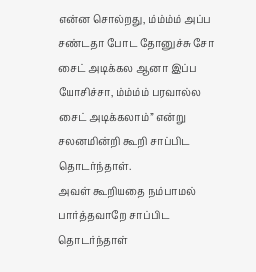என்ன சொல்றது, ம்ம்ம்ம் அப்ப சண்டதா போட தோனுச்சு சோ சைட் அடிக்கல ஆனா இப்ப யோசிச்சா, ம்ம்ம்ம் பரவால்ல சைட் அடிக்கலாம்” என்று சலனமின்றி கூறி சாப்பிட தொடர்ந்தாள்.
அவள் கூறியதை நம்பாமல் பார்த்தவாறே சாப்பிட தொடர்ந்தாள்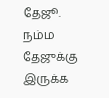தேஜூ.
நம்ம தேஜுக்கு இருக்க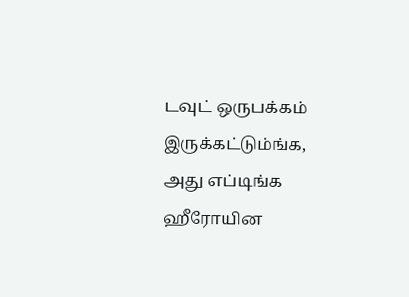டவுட் ஒருபக்கம் இருக்கட்டும்ங்க, அது எப்டிங்க ஹீரோயின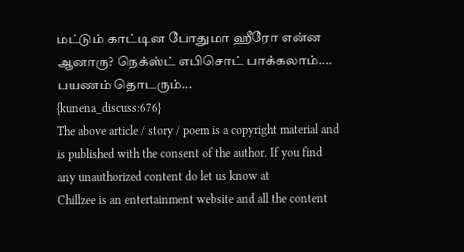மட்டும் காட்டின போதுமா ஹீரோ என்ன ஆனாரு? நெக்ஸ்ட் எபிசொட் பாக்கலாம்....
பயணம் தொடரும்...
{kunena_discuss:676}
The above article / story / poem is a copyright material and is published with the consent of the author. If you find any unauthorized content do let us know at
Chillzee is an entertainment website and all the content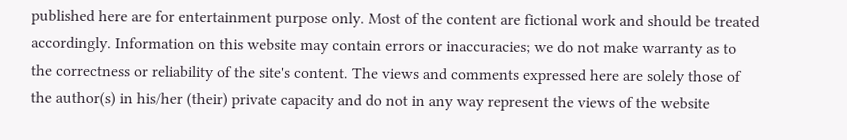published here are for entertainment purpose only. Most of the content are fictional work and should be treated accordingly. Information on this website may contain errors or inaccuracies; we do not make warranty as to the correctness or reliability of the site's content. The views and comments expressed here are solely those of the author(s) in his/her (their) private capacity and do not in any way represent the views of the website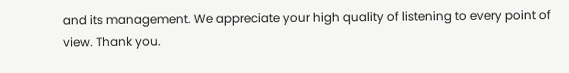and its management. We appreciate your high quality of listening to every point of view. Thank you.